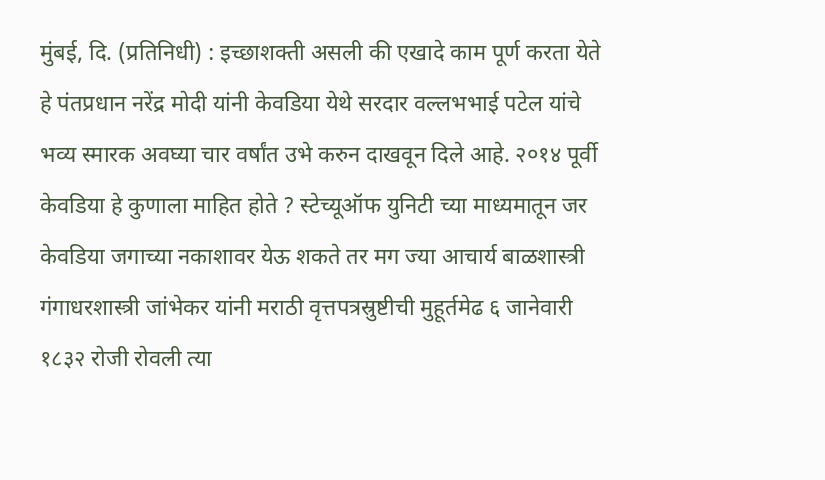मुंबई, दि. (प्रतिनिधी) : इच्छाशक्ती असली की एखादे काम पूर्ण करता येते हे पंतप्रधान नरेंद्र मोदी यांनी केवडिया येथे सरदार वल्लभभाई पटेल यांचे भव्य स्मारक अवघ्या चार वर्षांत उभे करुन दाखवून दिले आहे. २०१४ पूर्वी केवडिया हे कुणाला माहित होते ? स्टेच्यूऑफ युनिटी च्या माध्यमातून जर केवडिया जगाच्या नकाशावर येऊ शकते तर मग ज्या आचार्य बाळशास्त्री गंगाधरशास्त्री जांभेकर यांनी मराठी वृत्तपत्रस्रुष्टीची मुहूर्तमेढ ६ जानेवारी १८३२ रोजी रोवली त्या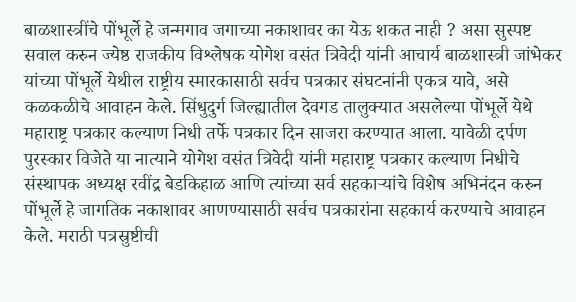बाळशास्त्रींचे पोंभूर्ले हे जन्मगाव जगाच्या नकाशावर का येऊ शकत नाही ? असा सुस्पष्ट सवाल करुन ज्येष्ठ राजकीय विश्लेषक योगेश वसंत त्रिवेदी यांनी आचार्य बाळशास्त्री जांभेकर यांच्या पोंभूर्ले येथील राष्ट्रीय स्मारकासाठी सर्वच पत्रकार संघटनांनी एकत्र यावे, असे कळकळीचे आवाहन केले. सिंधुदुर्ग जिल्ह्यातील देवगड तालुक्यात असलेल्या पोंभूर्ले येथे महाराष्ट्र पत्रकार कल्याण निधी तर्फे पत्रकार दिन साजरा करण्यात आला. यावेळी दर्पण पुरस्कार विजेते या नात्याने योगेश वसंत त्रिवेदी यांनी महाराष्ट्र पत्रकार कल्याण निधीचे संस्थापक अध्यक्ष रवींद्र बेडकिहाळ आणि त्यांच्या सर्व सहकाऱ्यांचे विशेष अभिनंदन करुन पोंभूर्ले हे जागतिक नकाशावर आणण्यासाठी सर्वच पत्रकारांना सहकार्य करण्याचे आवाहन केले. मराठी पत्रस्रुष्टीची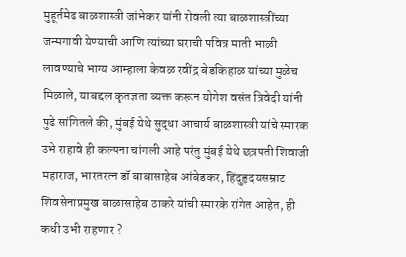मुहूर्तमेढ बाळशास्त्री जांभेकर यांनी रोवली त्या बाळशास्त्रींच्या जन्मगावी येण्याची आणि त्यांच्या घराची पवित्र माती भाळी लावण्याचे भाग्य आम्हाला केवळ रवींद्र बेडकिहाळ यांच्या मुळेच मिळाले, याबद्दल कृतज्ञता व्यक्त करून योगेश वसंत त्रिवेदी यांनी पुढे सांगितले की, मुंबई येथे सुद्धा आचार्य बाळशास्त्री यांचे स्मारक उभे राहावे ही कल्पना चांगली आहे परंतु मुंबई येथे छत्रपती शिवाजी महाराज, भारतरत्न डॉ बाबासाहेब आंबेडकर, हिंदुहृदयसम्राट शिवसेनाप्रमुख बाळासाहेब ठाकरे यांची स्मारके रांगेत आहेत, ही कधी उभी राहणार ?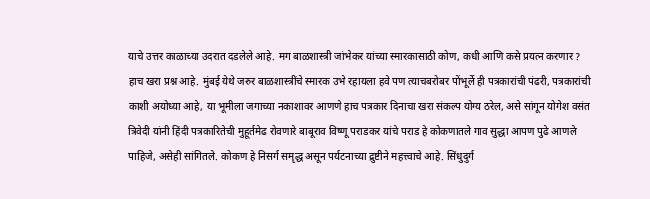याचे उत्तर काळाच्या उदरात दडलेले आहे. मग बाळशास्त्री जांभेकर यांच्या स्मारकासाठी कोण, कधी आणि कसे प्रयत्न करणार ? हाच खरा प्रश्न आहे. मुंबई येथे जरुर बाळशास्त्रींचे स्मारक उभे रहायला हवे पण त्याचबरोबर पोंभूर्ले ही पत्रकारांची पंढरी, पत्रकारांची काशी अयोध्या आहे, या भूमीला जगाच्या नकाशावर आणणे हाच पत्रकार दिनाचा खरा संकल्प योग्य ठरेल, असे सांगून योगेश वसंत त्रिवेदी यांनी हिंदी पत्रकारितेची मुहूर्तमेढ रोवणारे बाबूराव विष्णू पराडकर यांचे पराड हे कोकणातले गाव सुद्धा आपण पुढे आणले पाहिजे, असेही सांगितले. कोकण हे निसर्ग समृद्ध असून पर्यटनाच्या द्रुष्टीने महत्त्वाचे आहे. सिंधुदुर्ग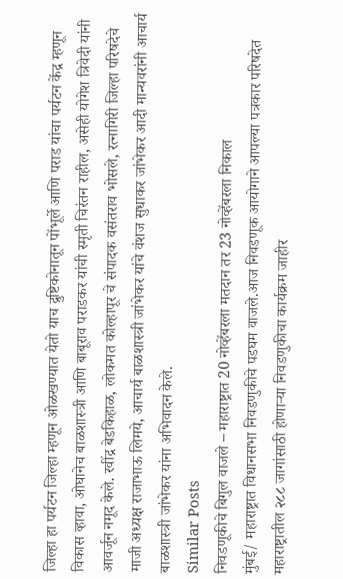जिल्हा हा पर्यटन जिल्हा म्हणून ओळखण्यात येतो याच द्रुष्टिकोनातून पोंभूर्ले आणि पराड यांचा पर्यटन केंद्र म्हणून विकास व्हावा, ओघानेच बाळशास्त्री आणि बाबूराव पराडकर यांची स्मृती चिरंतन राहील, असेही योगेश त्रिवेदी यांनी आवर्जून नमूद केले. रवींद्र बेडकिहाळ, लोकमत कोल्हापूर चे संपादक वसंतराव भोसले, रत्नागिरी जिल्हा परिषदेचे माजी अध्यक्ष राजाभाऊ लिमये, आचार्य बाळशास्त्री जांभेकर यांचे वंशज सुधाकर जांभेकर आदी मान्यवरांनी आचार्य बाळशास्त्री जांभेकर यांना अभिवादन केले.
Similar Posts
निवडणूकीचे बिगुल वाजले – महाराष्ट्रात 20 नोव्हेंबरला मतदान तर 23 नोव्हेंबरला निकाल
मुंबई/ महाराष्ट्रात विधानसभा निवडणुकीचे पडघम वाजले.आज निवडणूक आयोगाने आपल्या पत्रकार परिषदेत महाराष्ट्रातील २८८ जागांसाठी होणाऱ्या निवडणुकीचा कार्यक्रम जाहीर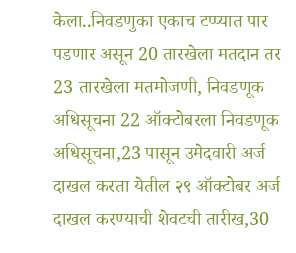केला..निवडणुका एकाच टप्प्यात पार पडणार असून 20 तारखेला मतदान तर 23 तारखेला मतमोजणी, निवडणूक अधिसूचना 22 ऑक्टोबरला निवडणूक अधिसूचना,23 पासून उमेदवारी अर्ज दाखल करता येतील २९ ऑक्टोबर अर्ज दाखल करण्याची शेवटची तारीख,30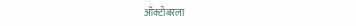ऑक्टोबरला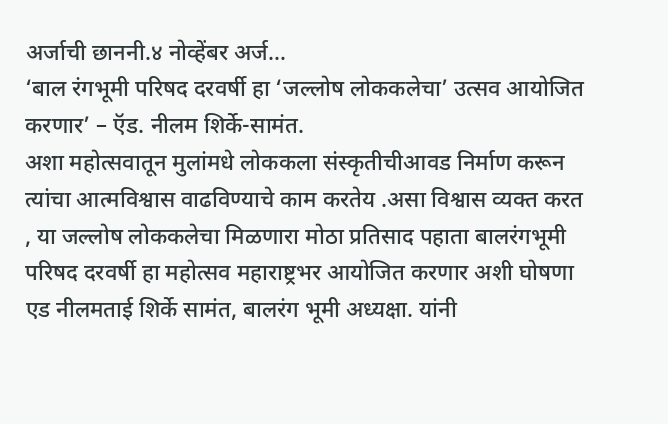अर्जाची छाननी.४ नोव्हेंबर अर्ज…
‘बाल रंगभूमी परिषद दरवर्षी हा ‘जल्लोष लोककलेचा’ उत्सव आयोजित करणार’ – ऍड. नीलम शिर्के-सामंत.
अशा महोत्सवातून मुलांमधे लोककला संस्कृतीचीआवड निर्माण करून त्यांचा आत्मविश्वास वाढविण्याचे काम करतेय .असा विश्वास व्यक्त करत , या जल्लोष लोककलेचा मिळणारा मोठा प्रतिसाद पहाता बालरंगभूमी परिषद दरवर्षी हा महोत्सव महाराष्ट्रभर आयोजित करणार अशी घोषणा एड नीलमताई शिर्के सामंत, बालरंग भूमी अध्यक्षा. यांनी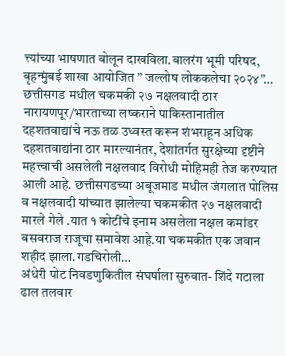त्त्यांच्या भाषणात बोलून दाखविला.बालरंग भूमी परिषद, बृहन्मुंबई शाखा आयोजित ” जल्लोष लोककलेचा २०२४”…
छत्तीसगड मधील चकमकी २७ नक्षलवादी ठार
नारायणपूर/भारताच्या लष्कराने पाकिस्तानातील दहशतवाद्यांचे नऊ तळ उध्वस्त करून शंभराहून अधिक दहशतवाद्यांना ठार मारल्यानंतर, देशांतर्गत सुरक्षेच्या दृष्टीने महत्त्वाची असलेली नक्षलवाद विरोधी मोहिमही तेज करण्यात आली आहे. छत्तीसगडच्या अबूजमाड मधील जंगलात पोलिस व नक्षलवादी यांच्यात झालेल्या चकमकीत २७ नक्षलवादी मारले गेले .यात १ कोटींचे इनाम असलेला नक्षल कमांडर बसवराज राजूचा समावेश आहे.या चकमकीत एक जवान शहीद झाला.गडचिरोली…
अंधेरी पोट निवडणुकितील संघर्षाला सुरुवात- शिंदे गटाला ढाल तलवार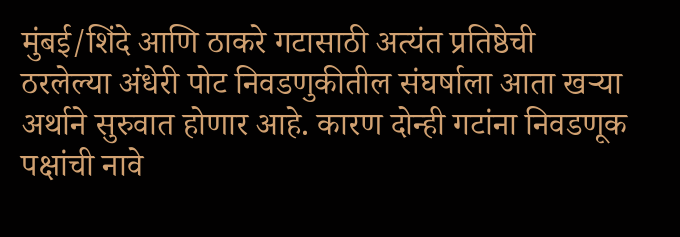मुंबई/शिंदे आणि ठाकरे गटासाठी अत्यंत प्रतिष्ठेची ठरलेल्या अंधेरी पोट निवडणुकीतील संघर्षाला आता खऱ्या अर्थाने सुरुवात होणार आहे. कारण दोन्ही गटांना निवडणूक पक्षांची नावे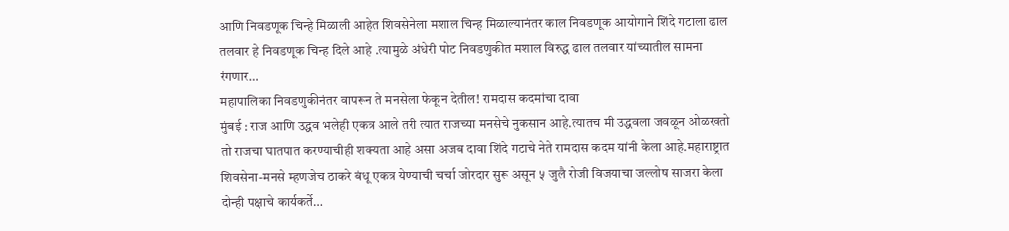आणि निवडणूक चिन्हे मिळाली आहेत शिवसेनेला मशाल चिन्ह मिळाल्यानंतर काल निवडणूक आयोगाने शिंदे गटाला ढाल तलवार हे निवडणूक चिन्ह दिले आहे .त्यामुळे अंधेरी पोट निवडणुकीत मशाल विरुद्ध ढाल तलवार यांच्यातील सामना रंगणार…
महापालिका निवडणुकीनंतर वापरून ते मनसेला फेकून देतील! रामदास कदमांचा दावा
मुंबई : राज आणि उद्धव भलेही एकत्र आले तरी त्यात राजच्या मनसेचे नुकसान आहे.त्यातच मी उद्धवला जवळून ओळखतो तो राजचा घातपात करण्याचीही शक्यता आहे असा अजब दावा शिंदे गटाचे नेते रामदास कदम यांनी केला आहे.महाराष्ट्रात शिवसेना-मनसे म्हणजेच ठाकरे बंधू एकत्र येण्याची चर्चा जोरदार सुरू असून ५ जुलै रोजी विजयाचा जल्लोष साजरा केला दोन्ही पक्षाचे कार्यकर्ते…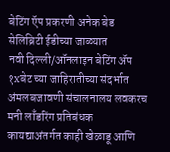बेटिंग ऍप प्रकरणी अनेक बेड सेलिब्रिटी ईडीच्या जाळ्यात
नवी दिल्ली/ऑनलाइन बेटिंग ॲप १xबेट च्या जाहिरातीच्या संदर्भात अंमलबजावणी संचालनालय लवकरच मनी लाँडरिंग प्रतिबंधक कायद्याअंतर्गत काही खेळाडू आणि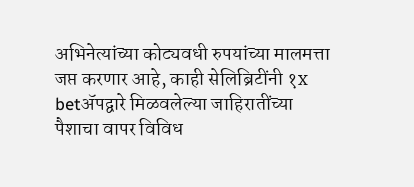अभिनेत्यांच्या कोट्यवधी रुपयांच्या मालमत्ता जप्त करणार आहे, काही सेलिब्रिटींनी १x betॲपद्वारे मिळवलेल्या जाहिरातींच्या पैशाचा वापर विविध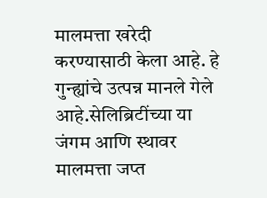मालमत्ता खरेदी करण्यासाठी केला आहे. हे गुन्ह्यांचे उत्पन्न मानले गेले आहे.सेलिब्रिटींच्या या जंगम आणि स्थावर मालमत्ता जप्त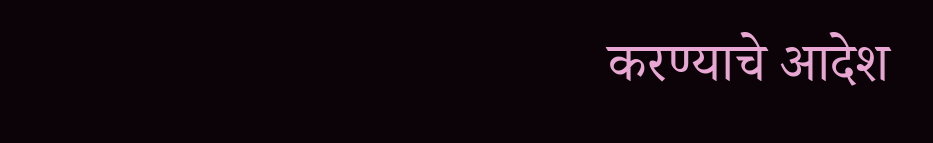करण्याचे आदेश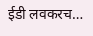ईडी लवकरच…